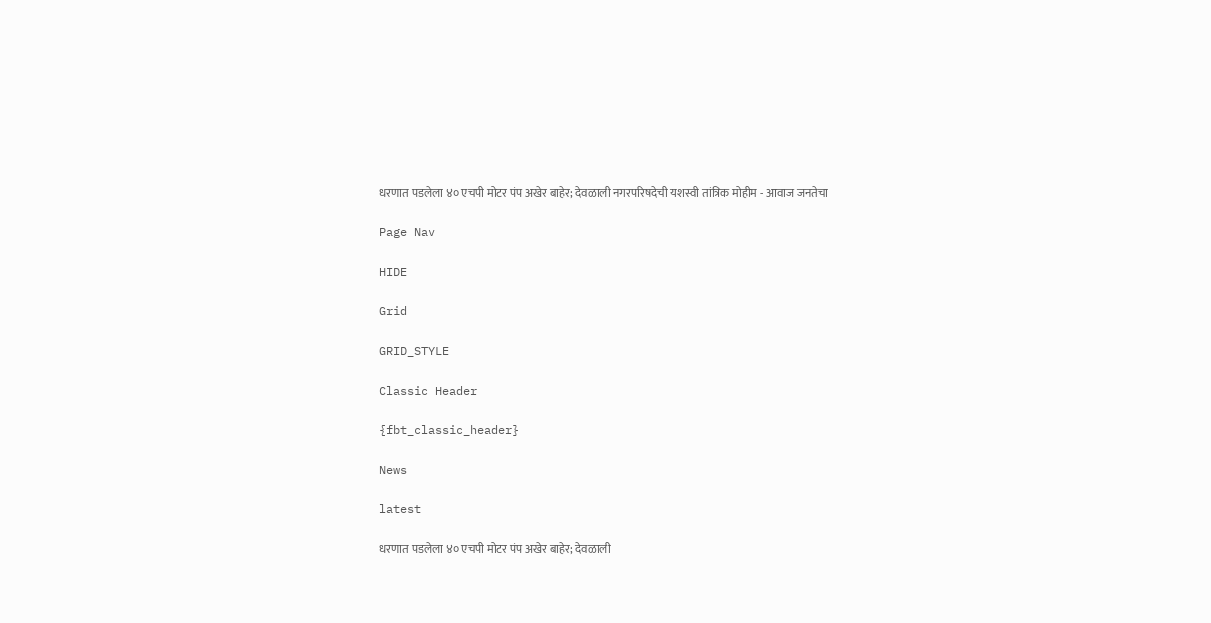धरणात पडलेला ४० एचपी मोटर पंप अखेर बाहेर; देवळाली नगरपरिषदेची यशस्वी तांत्रिक मोहीम - आवाज जनतेचा

Page Nav

HIDE

Grid

GRID_STYLE

Classic Header

{fbt_classic_header}

News

latest

धरणात पडलेला ४० एचपी मोटर पंप अखेर बाहेर; देवळाली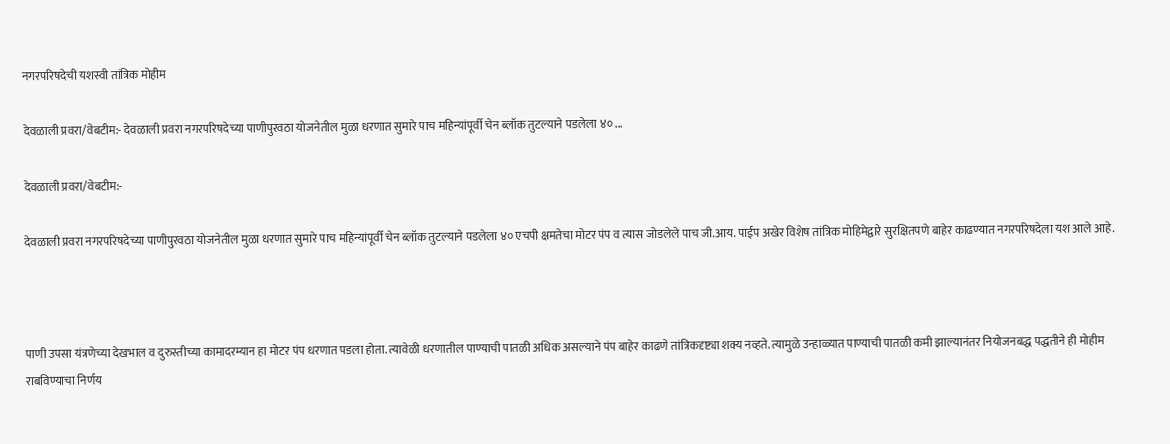नगरपरिषदेची यशस्वी तांत्रिक मोहीम

देवळाली प्रवरा/वेबटीम:- देवळाली प्रवरा नगरपरिषदेच्या पाणीपुरवठा योजनेतील मुळा धरणात सुमारे पाच महिन्यांपूर्वी चेन ब्लॉक तुटल्याने पडलेला ४० ...

देवळाली प्रवरा/वेबटीम:-

देवळाली प्रवरा नगरपरिषदेच्या पाणीपुरवठा योजनेतील मुळा धरणात सुमारे पाच महिन्यांपूर्वी चेन ब्लॉक तुटल्याने पडलेला ४० एचपी क्षमतेचा मोटर पंप व त्यास जोडलेले पाच जी.आय. पाईप अखेर विशेष तांत्रिक मोहिमेद्वारे सुरक्षितपणे बाहेर काढण्यात नगरपरिषदेला यश आले आहे.



पाणी उपसा यंत्रणेच्या देखभाल व दुरुस्तीच्या कामादरम्यान हा मोटर पंप धरणात पडला होता. त्यावेळी धरणातील पाण्याची पातळी अधिक असल्याने पंप बाहेर काढणे तांत्रिकदृष्ट्या शक्य नव्हते. त्यामुळे उन्हाळ्यात पाण्याची पातळी कमी झाल्यानंतर नियोजनबद्ध पद्धतीने ही मोहीम राबविण्याचा निर्णय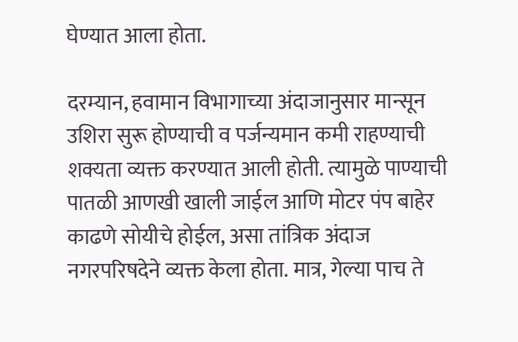घेण्यात आला होता.

दरम्यान, हवामान विभागाच्या अंदाजानुसार मान्सून उशिरा सुरू होण्याची व पर्जन्यमान कमी राहण्याची शक्यता व्यक्त करण्यात आली होती. त्यामुळे पाण्याची पातळी आणखी खाली जाईल आणि मोटर पंप बाहेर काढणे सोयीचे होईल, असा तांत्रिक अंदाज नगरपरिषदेने व्यक्त केला होता. मात्र, गेल्या पाच ते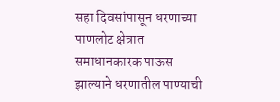सहा दिवसांपासून धरणाच्या पाणलोट क्षेत्रात समाधानकारक पाऊस झाल्याने धरणातील पाण्याची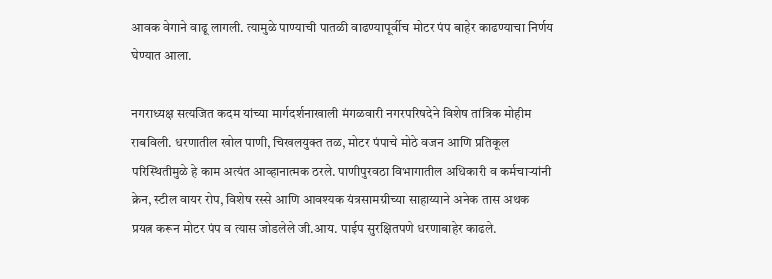आवक वेगाने वाढू लागली. त्यामुळे पाण्याची पातळी वाढण्यापूर्वीच मोटर पंप बाहेर काढण्याचा निर्णय घेण्यात आला.

नगराध्यक्ष सत्यजित कदम यांच्या मार्गदर्शनाखाली मंगळवारी नगरपरिषदेने विशेष तांत्रिक मोहीम राबविली. धरणातील खोल पाणी, चिखलयुक्त तळ, मोटर पंपाचे मोठे वजन आणि प्रतिकूल परिस्थितीमुळे हे काम अत्यंत आव्हानात्मक ठरले. पाणीपुरवठा विभागातील अधिकारी व कर्मचाऱ्यांनी क्रेन, स्टील वायर रोप, विशेष रस्से आणि आवश्यक यंत्रसामग्रीच्या साहाय्याने अनेक तास अथक प्रयत्न करून मोटर पंप व त्यास जोडलेले जी.आय. पाईप सुरक्षितपणे धरणाबाहेर काढले.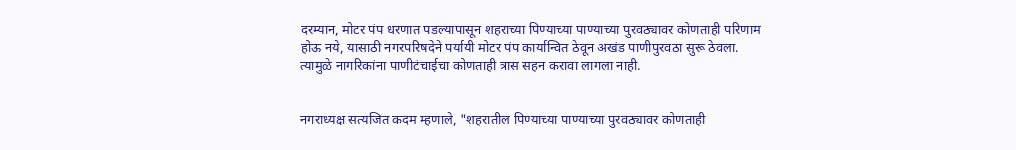दरम्यान, मोटर पंप धरणात पडल्यापासून शहराच्या पिण्याच्या पाण्याच्या पुरवठ्यावर कोणताही परिणाम होऊ नये, यासाठी नगरपरिषदेने पर्यायी मोटर पंप कार्यान्वित ठेवून अखंड पाणीपुरवठा सुरू ठेवला. त्यामुळे नागरिकांना पाणीटंचाईचा कोणताही त्रास सहन करावा लागला नाही.


नगराध्यक्ष सत्यजित कदम म्हणाले, "शहरातील पिण्याच्या पाण्याच्या पुरवठ्यावर कोणताही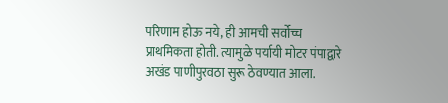परिणाम होऊ नये, ही आमची सर्वोच्च प्राथमिकता होती. त्यामुळे पर्यायी मोटर पंपाद्वारे अखंड पाणीपुरवठा सुरू ठेवण्यात आला.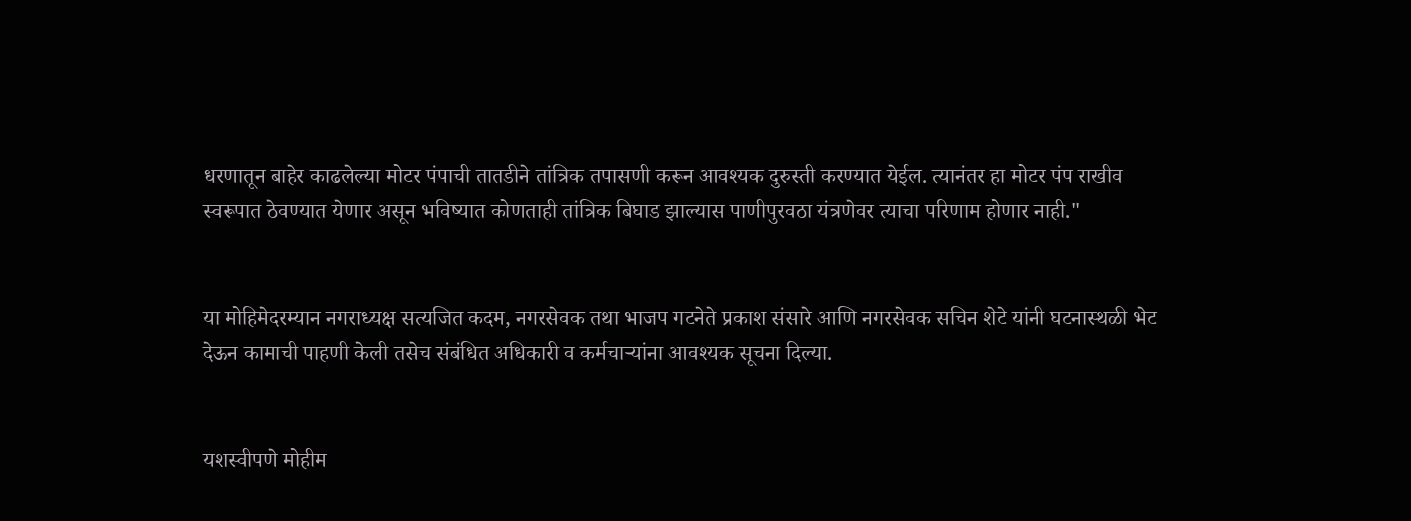धरणातून बाहेर काढलेल्या मोटर पंपाची तातडीने तांत्रिक तपासणी करून आवश्यक दुरुस्ती करण्यात येईल. त्यानंतर हा मोटर पंप राखीव स्वरूपात ठेवण्यात येणार असून भविष्यात कोणताही तांत्रिक बिघाड झाल्यास पाणीपुरवठा यंत्रणेवर त्याचा परिणाम होणार नाही."


या मोहिमेदरम्यान नगराध्यक्ष सत्यजित कदम, नगरसेवक तथा भाजप गटनेते प्रकाश संसारे आणि नगरसेवक सचिन शेटे यांनी घटनास्थळी भेट देऊन कामाची पाहणी केली तसेच संबंधित अधिकारी व कर्मचाऱ्यांना आवश्यक सूचना दिल्या.


यशस्वीपणे मोहीम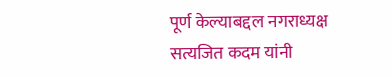पूर्ण केल्याबद्दल नगराध्यक्ष सत्यजित कदम यांनी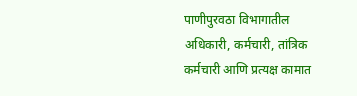पाणीपुरवठा विभागातील अधिकारी, कर्मचारी, तांत्रिक कर्मचारी आणि प्रत्यक्ष कामात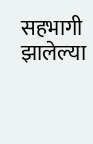सहभागी झालेल्या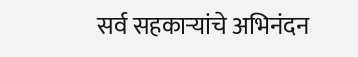सर्व सहकाऱ्यांचे अभिनंदन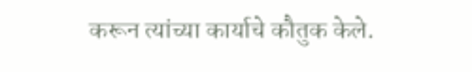करून त्यांच्या कार्याचे कौतुक केले.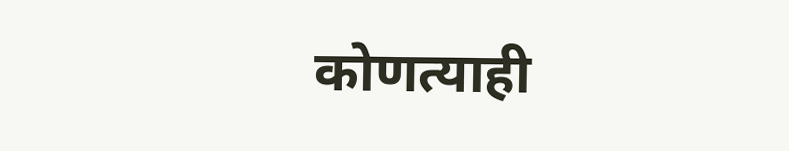कोणत्याही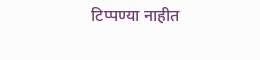टिप्पण्‍या नाहीत